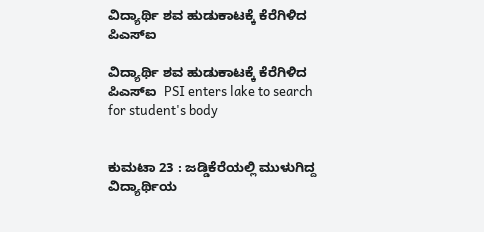ವಿದ್ಯಾರ್ಥಿ ಶವ ಹುಡುಕಾಟಕ್ಕೆ ಕೆರೆಗಿಳಿದ ಪಿಎಸ್‌ಐ

ವಿದ್ಯಾರ್ಥಿ ಶವ ಹುಡುಕಾಟಕ್ಕೆ ಕೆರೆಗಿಳಿದ ಪಿಎಸ್‌ಐ  PSI enters lake to search for student's body


ಕುಮಟಾ 23 : ಜಡ್ಡಿಕೆರೆಯಲ್ಲಿ ಮುಳುಗಿದ್ದ ವಿದ್ಯಾರ್ಥಿಯ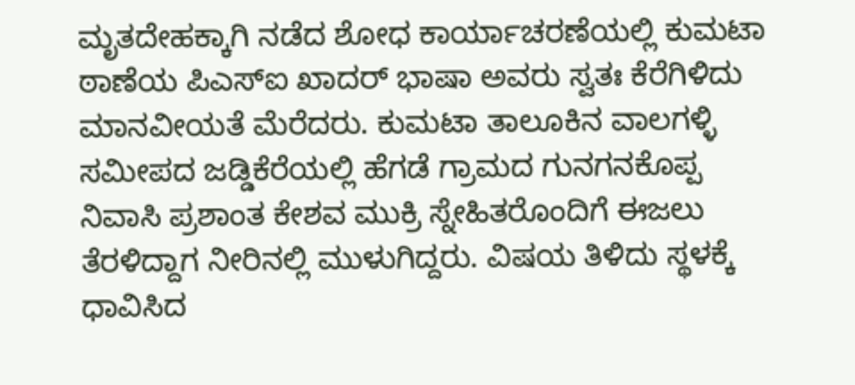ಮೃತದೇಹಕ್ಕಾಗಿ ನಡೆದ ಶೋಧ ಕಾರ್ಯಾಚರಣೆಯಲ್ಲಿ ಕುಮಟಾ ಠಾಣೆಯ ಪಿಎಸ್‌ಐ ಖಾದರ್ ಭಾಷಾ ಅವರು ಸ್ವತಃ ಕೆರೆಗಿಳಿದು ಮಾನವೀಯತೆ ಮೆರೆದರು. ಕುಮಟಾ ತಾಲೂಕಿನ ವಾಲಗಳ್ಳಿ ಸಮೀಪದ ಜಡ್ಡಿಕೆರೆಯಲ್ಲಿ ಹೆಗಡೆ ಗ್ರಾಮದ ಗುನಗನಕೊಪ್ಪ ನಿವಾಸಿ ಪ್ರಶಾಂತ ಕೇಶವ ಮುಕ್ರಿ ಸ್ನೇಹಿತರೊಂದಿಗೆ ಈಜಲು ತೆರಳಿದ್ದಾಗ ನೀರಿನಲ್ಲಿ ಮುಳುಗಿದ್ದರು. ವಿಷಯ ತಿಳಿದು ಸ್ಥಳಕ್ಕೆ ಧಾವಿಸಿದ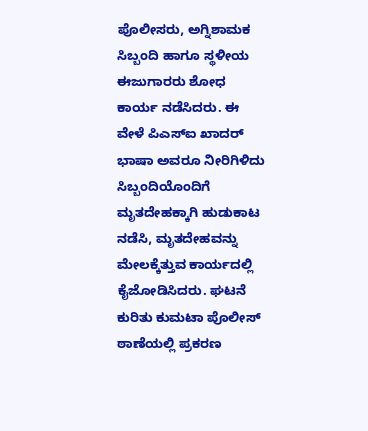ಪೊಲೀಸರು, ಅಗ್ನಿಶಾಮಕ ಸಿಬ್ಬಂದಿ ಹಾಗೂ ಸ್ಥಳೀಯ ಈಜುಗಾರರು ಶೋಧ ಕಾರ್ಯ ನಡೆಸಿದರು. ಈ ವೇಳೆ ಪಿಎಸ್‌ಐ ಖಾದರ್ ಭಾಷಾ ಅವರೂ ನೀರಿಗಿಳಿದು ಸಿಬ್ಬಂದಿಯೊಂದಿಗೆ ಮೃತದೇಹಕ್ಕಾಗಿ ಹುಡುಕಾಟ ನಡೆಸಿ, ಮೃತದೇಹವನ್ನು ಮೇಲಕ್ಕೆತ್ತುವ ಕಾರ್ಯದಲ್ಲಿ ಕೈಜೋಡಿಸಿದರು. ಘಟನೆ ಕುರಿತು ಕುಮಟಾ ಪೊಲೀಸ್ ಠಾಣೆಯಲ್ಲಿ ಪ್ರಕರಣ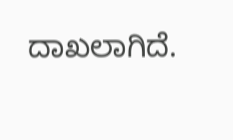ದಾಖಲಾಗಿದೆ.